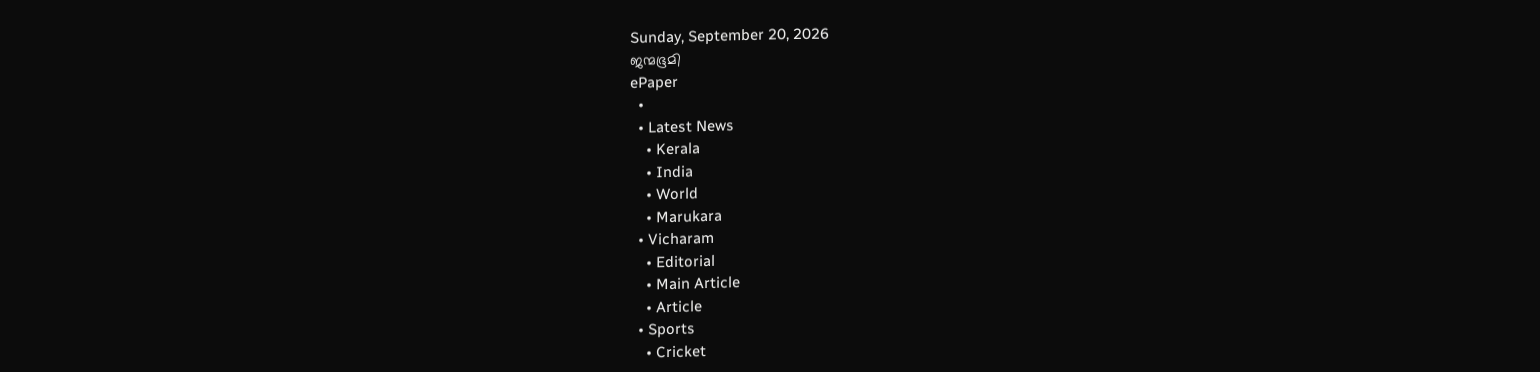Sunday, September 20, 2026
ജന്മഭൂമി
ePaper
  •
  • Latest News
    • Kerala
    • India
    • World
    • Marukara
  • Vicharam
    • Editorial
    • Main Article
    • Article
  • Sports
    • Cricket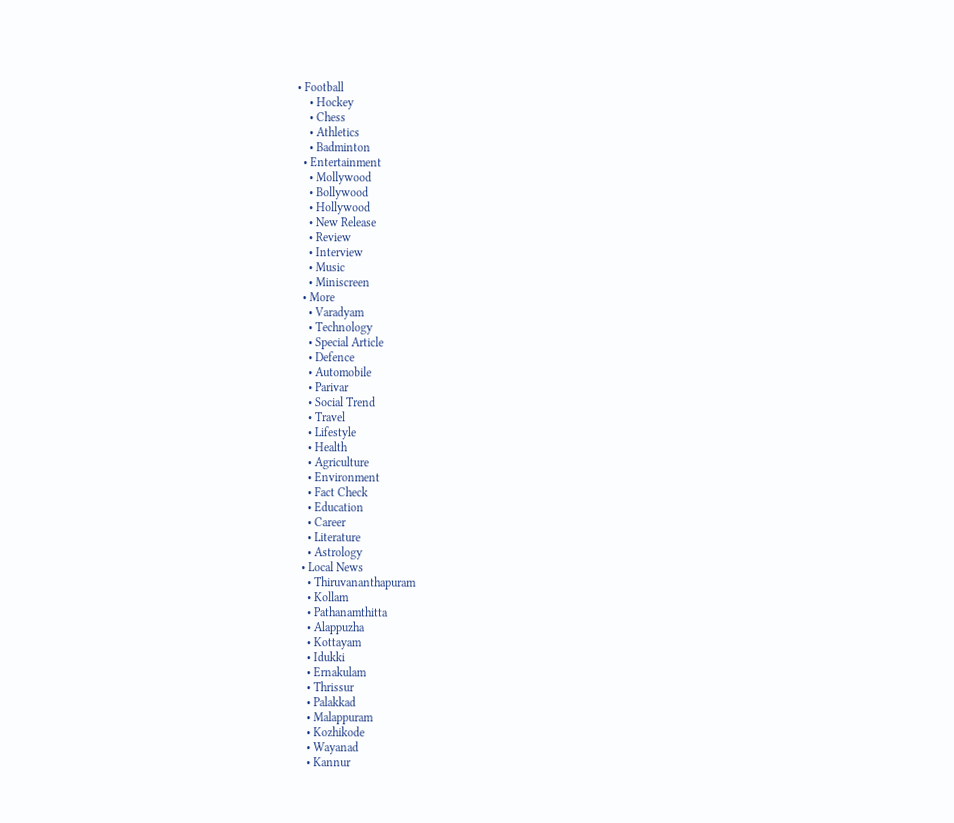• Football
    • Hockey
    • Chess
    • Athletics
    • Badminton
  • Entertainment
    • Mollywood
    • Bollywood
    • Hollywood
    • New Release
    • Review
    • Interview
    • Music
    • Miniscreen
  • More
    • Varadyam
    • Technology
    • Special Article
    • Defence
    • Automobile
    • Parivar
    • Social Trend
    • Travel
    • Lifestyle
    • Health
    • Agriculture
    • Environment
    • Fact Check
    • Education
    • Career
    • Literature
    • Astrology
  • Local News
    • Thiruvananthapuram
    • Kollam
    • Pathanamthitta
    • Alappuzha
    • Kottayam
    • Idukki
    • Ernakulam
    • Thrissur
    • Palakkad
    • Malappuram
    • Kozhikode
    • Wayanad
    • Kannur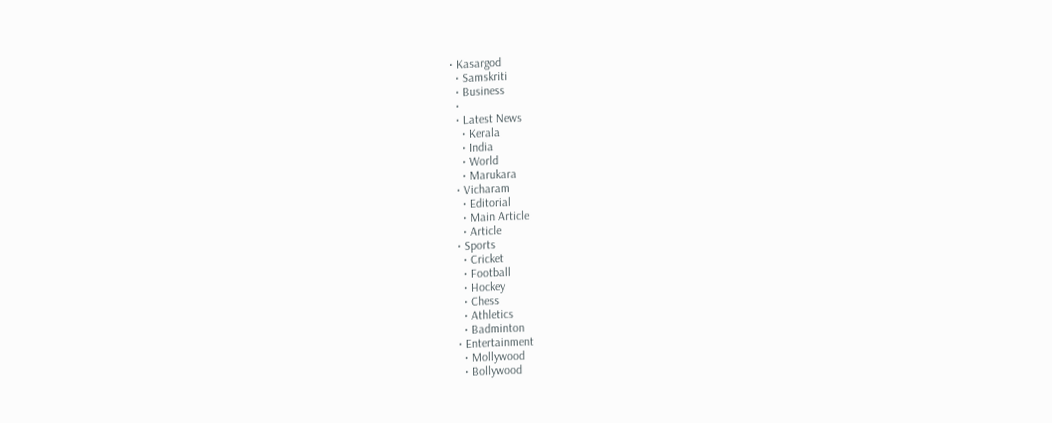• Kasargod
  • Samskriti
  • Business
  •
  • Latest News
    • Kerala
    • India
    • World
    • Marukara
  • Vicharam
    • Editorial
    • Main Article
    • Article
  • Sports
    • Cricket
    • Football
    • Hockey
    • Chess
    • Athletics
    • Badminton
  • Entertainment
    • Mollywood
    • Bollywood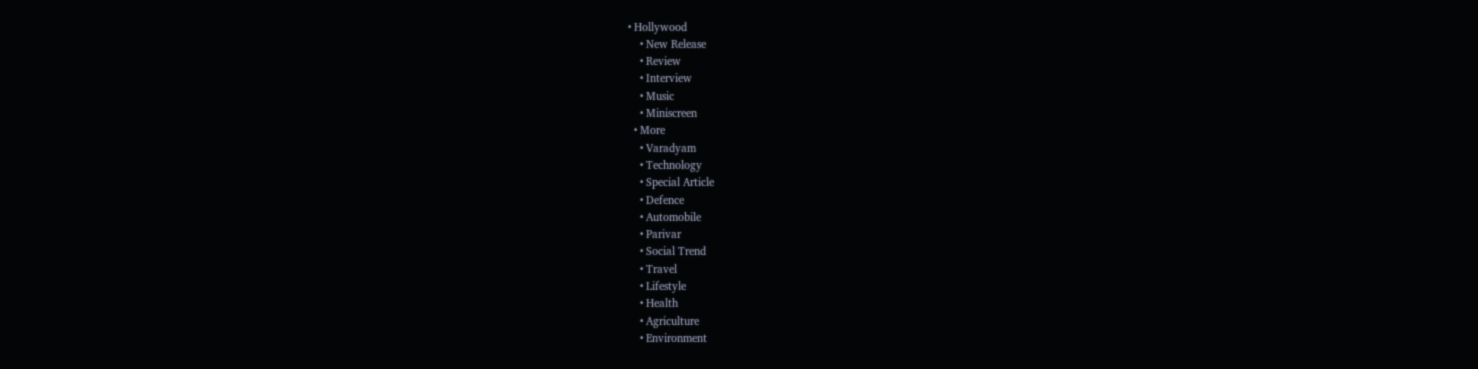• Hollywood
    • New Release
    • Review
    • Interview
    • Music
    • Miniscreen
  • More
    • Varadyam
    • Technology
    • Special Article
    • Defence
    • Automobile
    • Parivar
    • Social Trend
    • Travel
    • Lifestyle
    • Health
    • Agriculture
    • Environment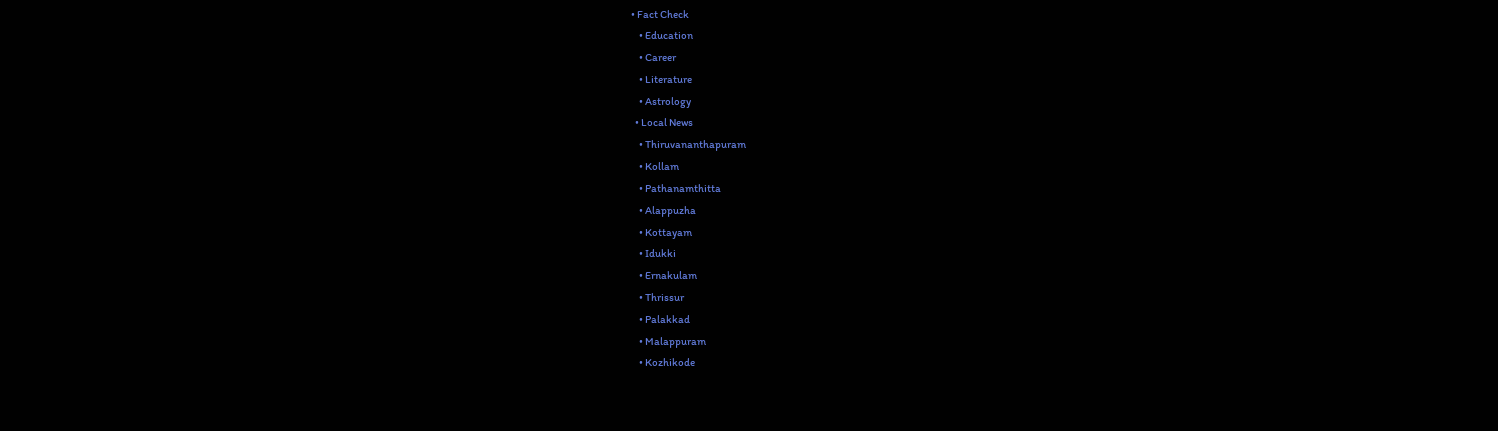• Fact Check
    • Education
    • Career
    • Literature
    • Astrology
  • Local News
    • Thiruvananthapuram
    • Kollam
    • Pathanamthitta
    • Alappuzha
    • Kottayam
    • Idukki
    • Ernakulam
    • Thrissur
    • Palakkad
    • Malappuram
    • Kozhikode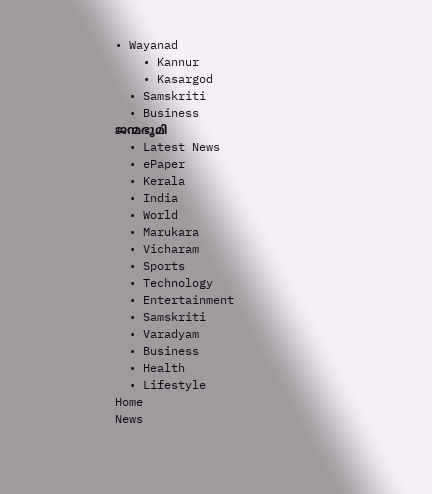• Wayanad
    • Kannur
    • Kasargod
  • Samskriti
  • Business
ജന്മഭൂമി
  • Latest News
  • ePaper
  • Kerala
  • India
  • World
  • Marukara
  • Vicharam
  • Sports
  • Technology
  • Entertainment
  • Samskriti
  • Varadyam
  • Business
  • Health
  • Lifestyle
Home
News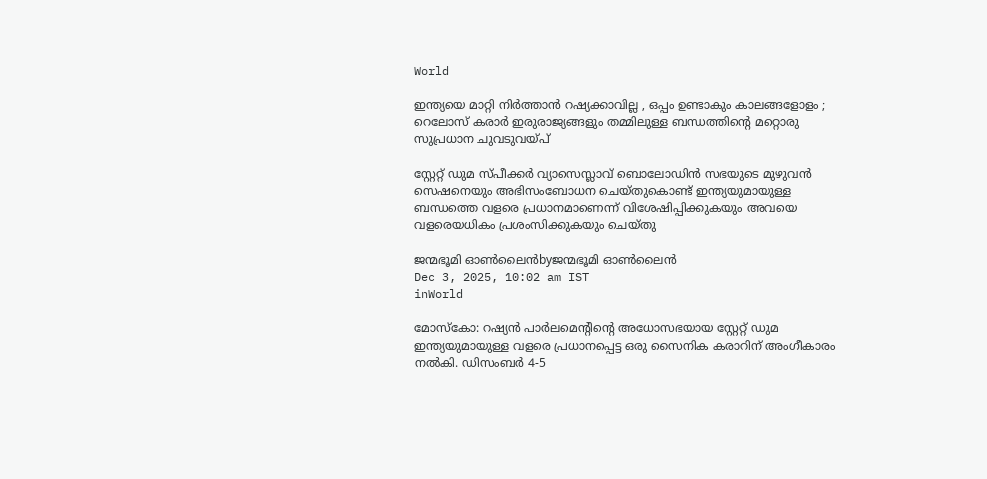World

ഇന്ത്യയെ മാറ്റി നിർത്താൻ റഷ്യക്കാവില്ല , ഒപ്പം ഉണ്ടാകും കാലങ്ങളോളം ; റെലോസ് കരാർ ഇരുരാജ്യങ്ങളും തമ്മിലുള്ള ബന്ധത്തിന്റെ മറ്റൊരു സുപ്രധാന ചുവടുവയ്‌പ്

സ്റ്റേറ്റ് ഡുമ സ്പീക്കർ വ്യാസെസ്ലാവ് ബൊലോഡിൻ സഭയുടെ മുഴുവൻ സെഷനെയും അഭിസംബോധന ചെയ്തുകൊണ്ട് ഇന്ത്യയുമായുള്ള ബന്ധത്തെ വളരെ പ്രധാനമാണെന്ന് വിശേഷിപ്പിക്കുകയും അവയെ വളരെയധികം പ്രശംസിക്കുകയും ചെയ്തു

ജന്മഭൂമി ഓണ്‍ലൈന്‍byജന്മഭൂമി ഓണ്‍ലൈന്‍
Dec 3, 2025, 10:02 am IST
inWorld

മോസ്കോ: റഷ്യൻ പാർലമെന്റിന്റെ അധോസഭയായ സ്റ്റേറ്റ് ഡുമ ഇന്ത്യയുമായുള്ള വളരെ പ്രധാനപ്പെട്ട ഒരു സൈനിക കരാറിന് അംഗീകാരം നൽകി. ഡിസംബർ 4-5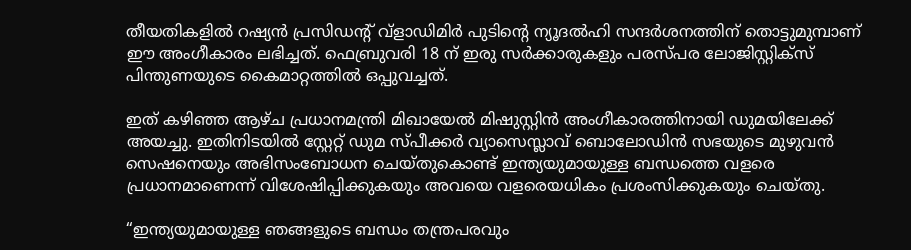തീയതികളിൽ റഷ്യൻ പ്രസിഡന്റ് വ്‌ളാഡിമിർ പുടിന്റെ ന്യൂദൽഹി സന്ദർശനത്തിന് തൊട്ടുമുമ്പാണ് ഈ അംഗീകാരം ലഭിച്ചത്. ഫെബ്രുവരി 18 ന് ഇരു സർക്കാരുകളും പരസ്പര ലോജിസ്റ്റിക്സ് പിന്തുണയുടെ കൈമാറ്റത്തിൽ ഒപ്പുവച്ചത്.

ഇത് കഴിഞ്ഞ ആഴ്ച പ്രധാനമന്ത്രി മിഖായേൽ മിഷുസ്റ്റിൻ അംഗീകാരത്തിനായി ഡുമയിലേക്ക് അയച്ചു. ഇതിനിടയിൽ സ്റ്റേറ്റ് ഡുമ സ്പീക്കർ വ്യാസെസ്ലാവ് ബൊലോഡിൻ സഭയുടെ മുഴുവൻ സെഷനെയും അഭിസംബോധന ചെയ്തുകൊണ്ട് ഇന്ത്യയുമായുള്ള ബന്ധത്തെ വളരെ പ്രധാനമാണെന്ന് വിശേഷിപ്പിക്കുകയും അവയെ വളരെയധികം പ്രശംസിക്കുകയും ചെയ്തു.

“ഇന്ത്യയുമായുള്ള ഞങ്ങളുടെ ബന്ധം തന്ത്രപരവും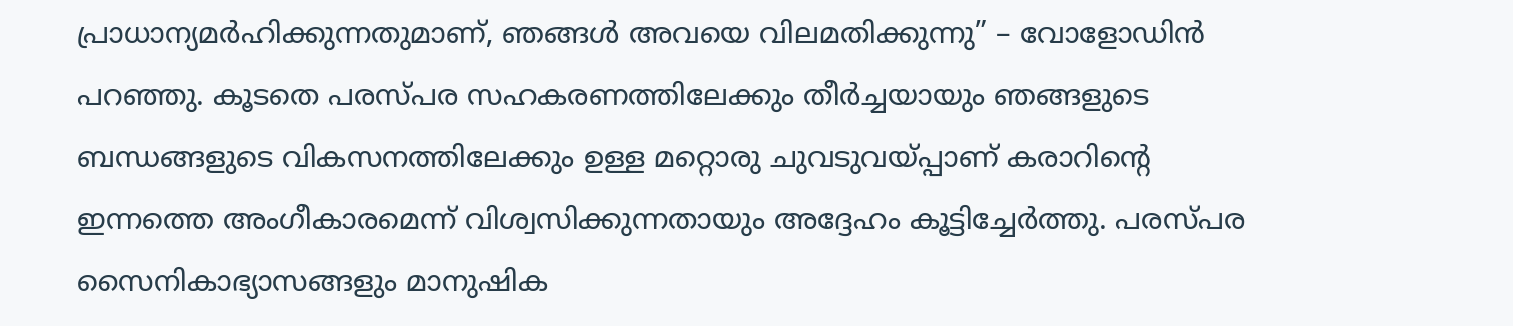പ്രാധാന്യമർഹിക്കുന്നതുമാണ്, ഞങ്ങൾ അവയെ വിലമതിക്കുന്നു” – വോളോഡിൻ പറഞ്ഞു. കൂടതെ പരസ്പര സഹകരണത്തിലേക്കും തീർച്ചയായും ഞങ്ങളുടെ ബന്ധങ്ങളുടെ വികസനത്തിലേക്കും ഉള്ള മറ്റൊരു ചുവടുവയ്‌പ്പാണ് കരാറിന്റെ ഇന്നത്തെ അംഗീകാരമെന്ന് വിശ്വസിക്കുന്നതായും അദ്ദേഹം കൂട്ടിച്ചേർത്തു. പരസ്പര സൈനികാഭ്യാസങ്ങളും മാനുഷിക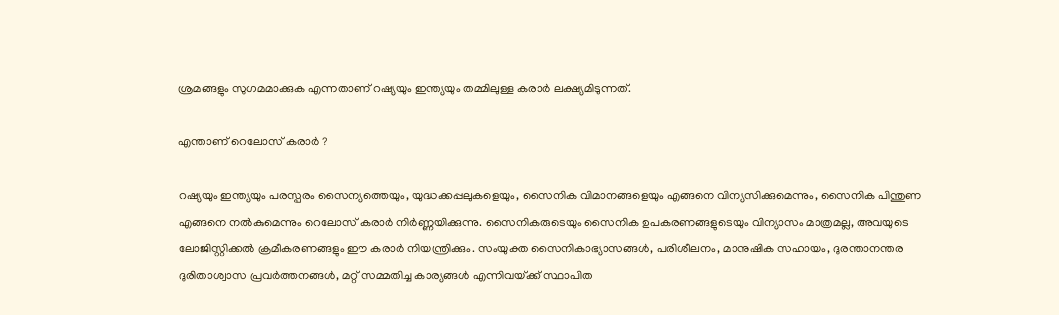ശ്രമങ്ങളും സുഗമമാക്കുക എന്നതാണ് റഷ്യയും ഇന്ത്യയും തമ്മിലുള്ള കരാർ ലക്ഷ്യമിടുന്നത്.

എന്താണ് റെലോസ് കരാർ ?

റഷ്യയും ഇന്ത്യയും പരസ്പരം സൈന്യത്തെയും, യുദ്ധക്കപ്പലുകളെയും, സൈനിക വിമാനങ്ങളെയും എങ്ങനെ വിന്യസിക്കുമെന്നും, സൈനിക പിന്തുണ എങ്ങനെ നൽകുമെന്നും റെലോസ് കരാർ നിർണ്ണയിക്കുന്നു. സൈനികരുടെയും സൈനിക ഉപകരണങ്ങളുടെയും വിന്യാസം മാത്രമല്ല, അവയുടെ ലോജിസ്റ്റിക്കൽ ക്രമീകരണങ്ങളും ഈ കരാർ നിയന്ത്രിക്കും. സംയുക്ത സൈനികാഭ്യാസങ്ങൾ, പരിശീലനം, മാനുഷിക സഹായം, ദുരന്താനന്തര ദുരിതാശ്വാസ പ്രവർത്തനങ്ങൾ, മറ്റ് സമ്മതിച്ച കാര്യങ്ങൾ എന്നിവയ്‌ക്ക് സ്ഥാപിത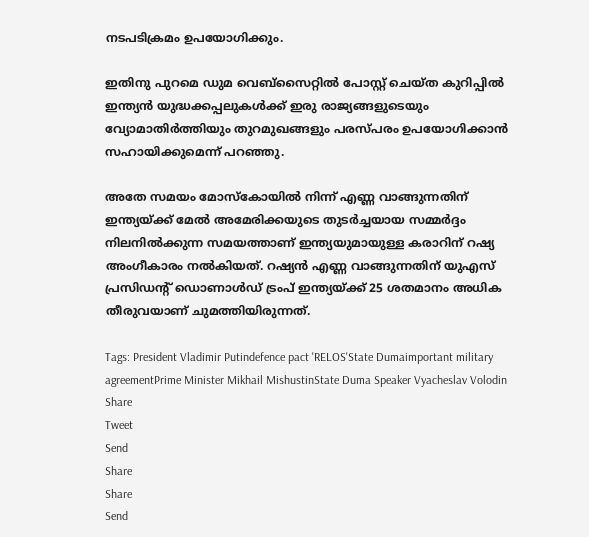നടപടിക്രമം ഉപയോഗിക്കും.

ഇതിനു പുറമെ ഡുമ വെബ്‌സൈറ്റിൽ പോസ്റ്റ് ചെയ്ത കുറിപ്പിൽ ഇന്ത്യൻ യുദ്ധക്കപ്പലുകൾക്ക് ഇരു രാജ്യങ്ങളുടെയും വ്യോമാതിർത്തിയും തുറമുഖങ്ങളും പരസ്പരം ഉപയോഗിക്കാൻ സഹായിക്കുമെന്ന് പറഞ്ഞു.

അതേ സമയം മോസ്കോയിൽ നിന്ന് എണ്ണ വാങ്ങുന്നതിന് ഇന്ത്യയ്‌ക്ക് മേൽ അമേരിക്കയുടെ തുടർച്ചയായ സമ്മർദ്ദം നിലനിൽക്കുന്ന സമയത്താണ് ഇന്ത്യയുമായുള്ള കരാറിന് റഷ്യ അംഗീകാരം നൽകിയത്. റഷ്യൻ എണ്ണ വാങ്ങുന്നതിന് യുഎസ് പ്രസിഡന്റ് ഡൊണാൾഡ് ട്രംപ് ഇന്ത്യയ്‌ക്ക് 25 ശതമാനം അധിക തീരുവയാണ് ചുമത്തിയിരുന്നത്.

Tags: President Vladimir Putindefence pact 'RELOS'State Dumaimportant military agreementPrime Minister Mikhail MishustinState Duma Speaker Vyacheslav Volodin
Share
Tweet
Send
Share
Share
Send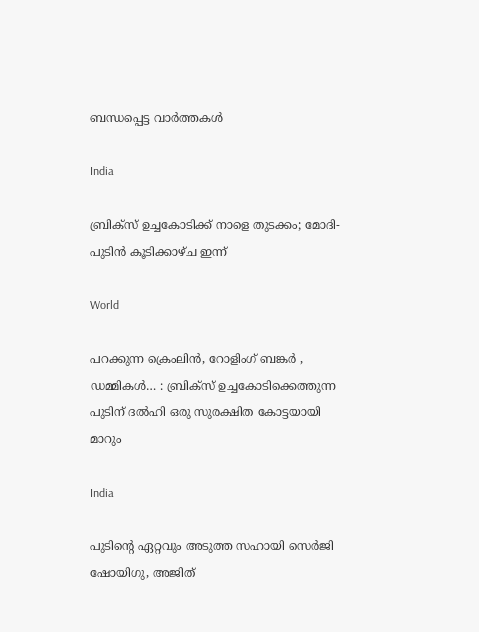ബന്ധപ്പെട്ട വാര്‍ത്തകള്‍

India

ബ്രിക്സ് ഉച്ചകോടിക്ക് നാളെ തുടക്കം; മോദി-പുടിൻ കൂടിക്കാഴ്ച ഇന്ന്

World

പറക്കുന്ന ക്രെംലിൻ, റോളിംഗ് ബങ്കർ , ഡമ്മികൾ… : ബ്രിക്സ് ഉച്ചകോടിക്കെത്തുന്ന പുടിന് ദൽഹി ഒരു സുരക്ഷിത കോട്ടയായി മാറും

India

പുടിന്റെ ഏറ്റവും അടുത്ത സഹായി സെർജി ഷോയിഗു, അജിത്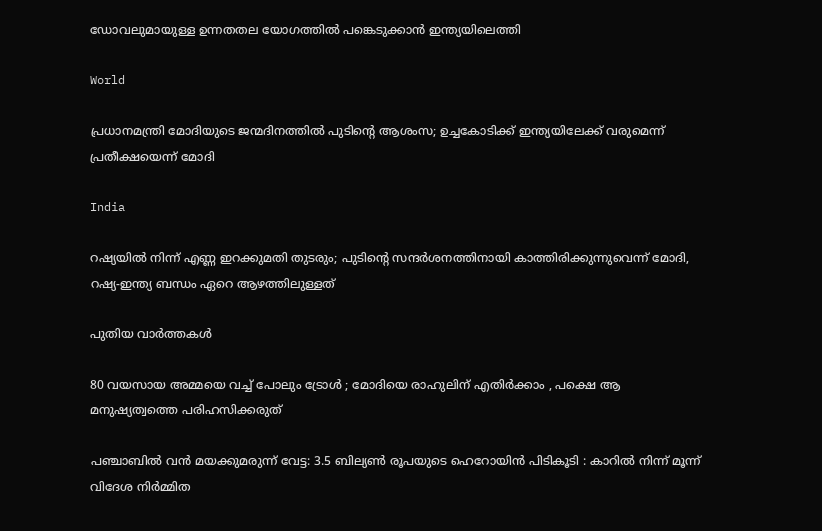ഡോവലുമായുള്ള ഉന്നതതല യോഗത്തിൽ പങ്കെടുക്കാൻ ഇന്ത്യയിലെത്തി

World

പ്രധാനമന്ത്രി മോദിയുടെ ജന്മദിനത്തിൽ പുടിന്റെ ആശംസ; ഉച്ചകോടിക്ക് ഇന്ത്യയിലേക്ക് വരുമെന്ന് പ്രതീക്ഷയെന്ന് മോദി

India

റഷ്യയില്‍ നിന്ന് എണ്ണ ഇറക്കുമതി തുടരും; പുടിന്റെ സന്ദര്‍ശനത്തിനായി കാത്തിരിക്കുന്നുവെന്ന് മോദി, റഷ്യ-ഇന്ത്യ ബന്ധം ഏറെ ആഴത്തിലുള്ളത്

പുതിയ വാര്‍ത്തകള്‍

80 വയസായ അമ്മയെ വച്ച് പോലും ട്രോൾ ; മോദിയെ രാഹുലിന് എതിർക്കാം , പക്ഷെ ആ മനുഷ്യത്വത്തെ പരിഹസിക്കരുത്

പഞ്ചാബിൽ വൻ മയക്കുമരുന്ന് വേട്ട: 3.5 ബില്യൺ രൂപയുടെ ഹെറോയിൻ പിടികൂടി : കാറിൽ നിന്ന് മൂന്ന് വിദേശ നിർമ്മിത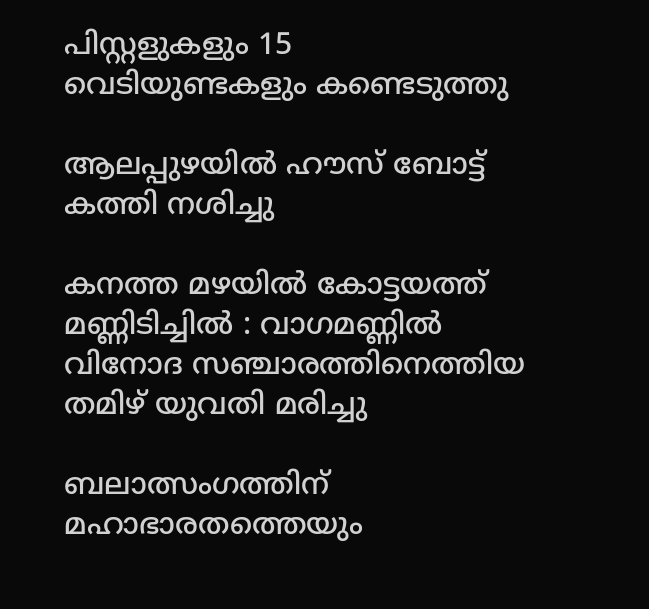പിസ്റ്റളുകളും 15 വെടിയുണ്ടകളും കണ്ടെടുത്തു

ആലപ്പുഴയില്‍ ഹൗസ് ബോട്ട് കത്തി നശിച്ചു

കനത്ത മഴയിൽ കോട്ടയത്ത് മണ്ണിടിച്ചിൽ : വാഗമണ്ണിൽ വിനോദ സഞ്ചാരത്തിനെത്തിയ തമിഴ്‌ യുവതി മരിച്ചു

ബലാത്സംഗത്തിന് മഹാഭാരതത്തെയും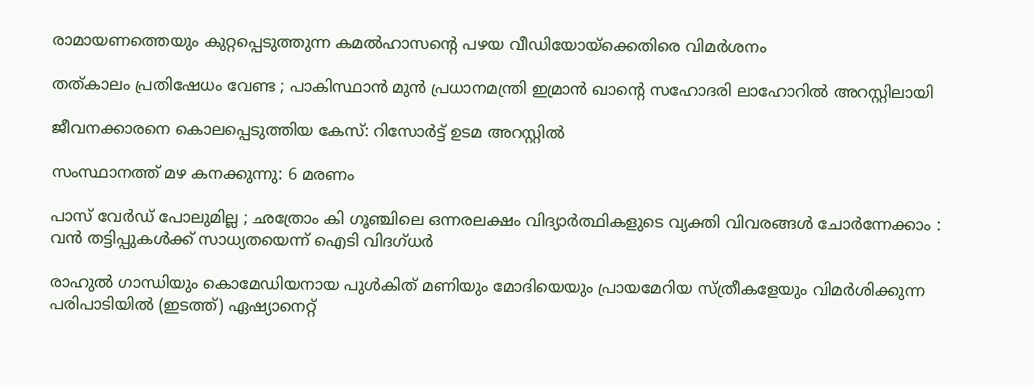രാമായണത്തെയും കുറ്റപ്പെടുത്തുന്ന കമല്‍ഹാസന്റെ പഴയ വീഡിയോയ്‌ക്കെതിരെ വിമര്‍ശനം

തത്കാലം പ്രതിഷേധം വേണ്ട ; പാകിസ്ഥാൻ മുൻ പ്രധാനമന്ത്രി ഇമ്രാൻ ഖാന്റെ സഹോദരി ലാഹോറിൽ അറസ്റ്റിലായി

ജീവനക്കാരനെ കൊലപ്പെടുത്തിയ കേസ്: റിസോര്‍ട്ട് ഉടമ അറസ്റ്റില്‍

സംസ്ഥാനത്ത് മഴ കനക്കുന്നു: 6 മരണം

പാസ് വേർഡ് പോലുമില്ല ; ഛത്രോം കി ഗൂഞ്ചിലെ ഒന്നരലക്ഷം വിദ്യാർത്ഥികളുടെ വ്യക്തി വിവരങ്ങൾ ചോർന്നേക്കാം : വൻ തട്ടിപ്പുകൾക്ക് സാധ്യതയെന്ന് ഐടി വിദഗ്ധർ

രാഹുല്‍ ഗാന്ധിയും കൊമേഡിയനായ പുള്‍കിത് മണിയും മോദിയെയും പ്രായമേറിയ സ്ത്രീകളേയും വിമര്‍ശിക്കുന്ന പരിപാടിയില്‍ (ഇടത്ത്) ഏഷ്യാനെറ്റ്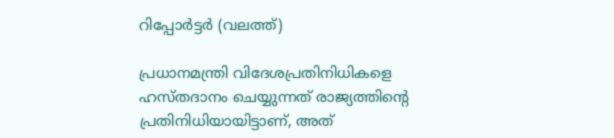റിപ്പോര്‍ട്ടര്‍ (വലത്ത്)

പ്രധാനമന്ത്രി വിദേശപ്രതിനിധികളെ ഹസ്തദാനം ചെയ്യുന്നത് രാജ്യത്തിന്റെ പ്രതിനിധിയായിട്ടാണ്, അത്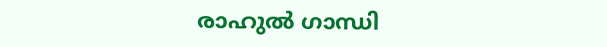രാഹുല്‍ ഗാന്ധി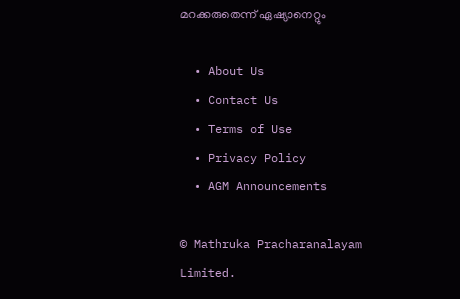മറക്കരുതെന്ന് ഏഷ്യാനെറ്റും

  • About Us
  • Contact Us
  • Terms of Use
  • Privacy Policy
  • AGM Announcements

© Mathruka Pracharanalayam Limited.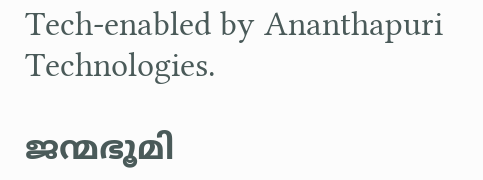Tech-enabled by Ananthapuri Technologies.

ജന്മഭൂമി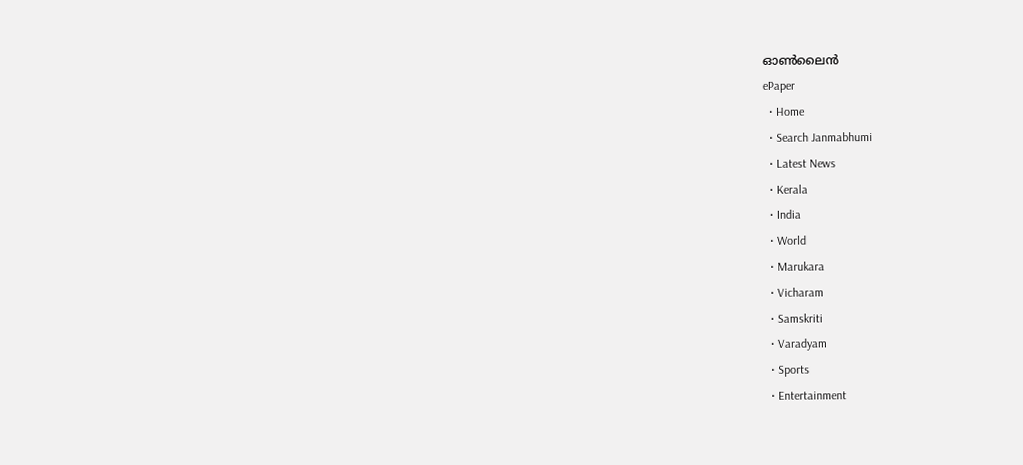ഓണ്‍ലൈന്‍
ePaper
  • Home
  • Search Janmabhumi
  • Latest News
  • Kerala
  • India
  • World
  • Marukara
  • Vicharam
  • Samskriti
  • Varadyam
  • Sports
  • Entertainment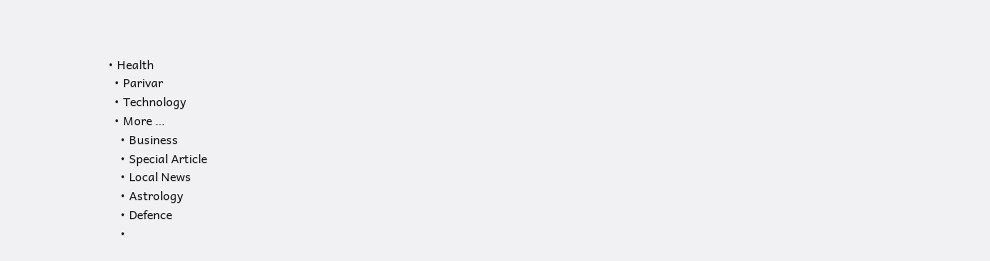• Health
  • Parivar
  • Technology
  • More …
    • Business
    • Special Article
    • Local News
    • Astrology
    • Defence
    •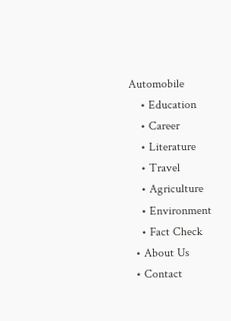Automobile
    • Education
    • Career
    • Literature
    • Travel
    • Agriculture
    • Environment
    • Fact Check
  • About Us
  • Contact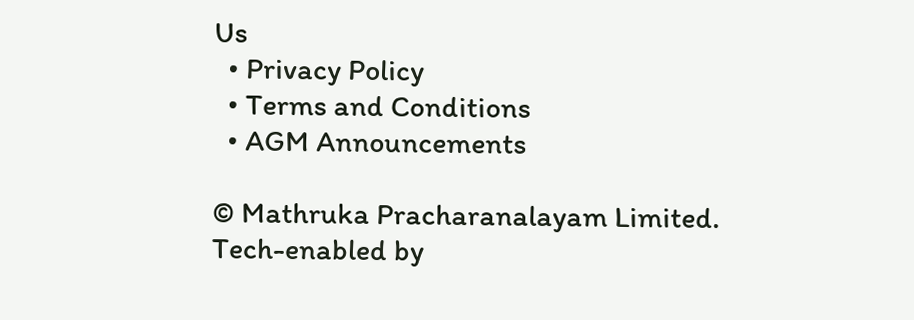Us
  • Privacy Policy
  • Terms and Conditions
  • AGM Announcements

© Mathruka Pracharanalayam Limited.
Tech-enabled by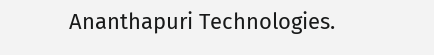Ananthapuri Technologies.